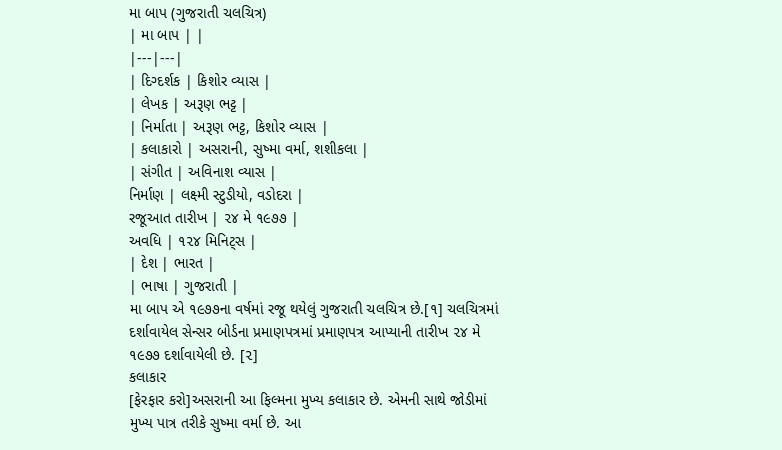મા બાપ (ગુજરાતી ચલચિત્ર)
| મા બાપ | |
|---|---|
| દિગ્દર્શક | કિશોર વ્યાસ |
| લેખક | અરૂણ ભટ્ટ |
| નિર્માતા | અરૂણ ભટ્ટ, કિશોર વ્યાસ |
| કલાકારો | અસરાની, સુષ્મા વર્મા, શશીકલા |
| સંગીત | અવિનાશ વ્યાસ |
નિર્માણ | લક્ષ્મી સ્ટુડીયો, વડોદરા |
રજૂઆત તારીખ | ૨૪ મે ૧૯૭૭ |
અવધિ | ૧૨૪ મિનિટ્સ |
| દેશ | ભારત |
| ભાષા | ગુજરાતી |
મા બાપ એ ૧૯૭૭ના વર્ષમાં રજૂ થયેલું ગુજરાતી ચલચિત્ર છે.[૧] ચલચિત્રમાં દર્શાવાયેલ સેન્સર બોર્ડના પ્રમાણપત્રમાં પ્રમાણપત્ર આપ્યાની તારીખ ૨૪ મે ૧૯૭૭ દર્શાવાયેલી છે. [૨]
કલાકાર
[ફેરફાર કરો]અસરાની આ ફિલ્મના મુખ્ય કલાકાર છે. એમની સાથે જોડીમાં મુખ્ય પાત્ર તરીકે સુષ્મા વર્મા છે. આ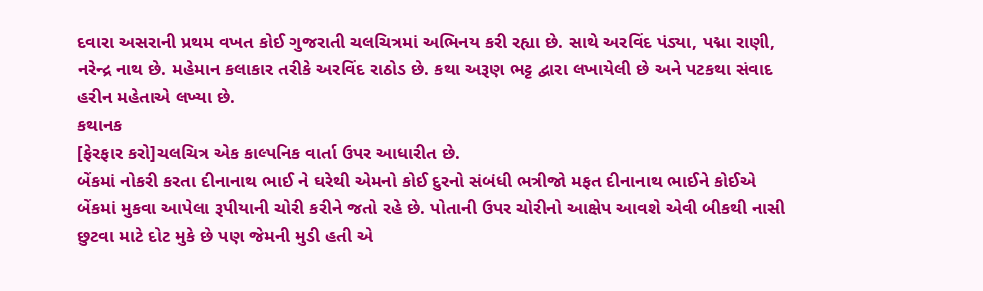દવારા અસરાની પ્રથમ વખત કોઈ ગુજરાતી ચલચિત્રમાં અભિનય કરી રહ્યા છે. સાથે અરવિંદ પંડ્યા, પદ્મા રાણી, નરેન્દ્ર નાથ છે. મહેમાન કલાકાર તરીકે અરવિંદ રાઠોડ છે. કથા અરૂણ ભટ્ટ દ્વારા લખાયેલી છે અને પટકથા સંવાદ હરીન મહેતાએ લખ્યા છે.
કથાનક
[ફેરફાર કરો]ચલચિત્ર એક કાલ્પનિક વાર્તા ઉપર આધારીત છે.
બેંકમાં નોકરી કરતા દીનાનાથ ભાઈ ને ઘરેથી એમનો કોઈ દુરનો સંબંધી ભત્રીજો મફત દીનાનાથ ભાઈને કોઈએ બેંકમાં મુકવા આપેલા રૂપીયાની ચોરી કરીને જતો રહે છે. પોતાની ઉપર ચોરીનો આક્ષેપ આવશે એવી બીકથી નાસી છુટવા માટે દોટ મુકે છે પણ જેમની મુડી હતી એ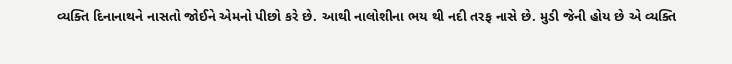વ્યક્તિ દિનાનાથને નાસતો જોઈને એમનો પીછો કરે છે. આથી નાલોશીના ભય થી નદી તરફ નાસે છે. મુડી જેની હોય છે એ વ્યક્તિ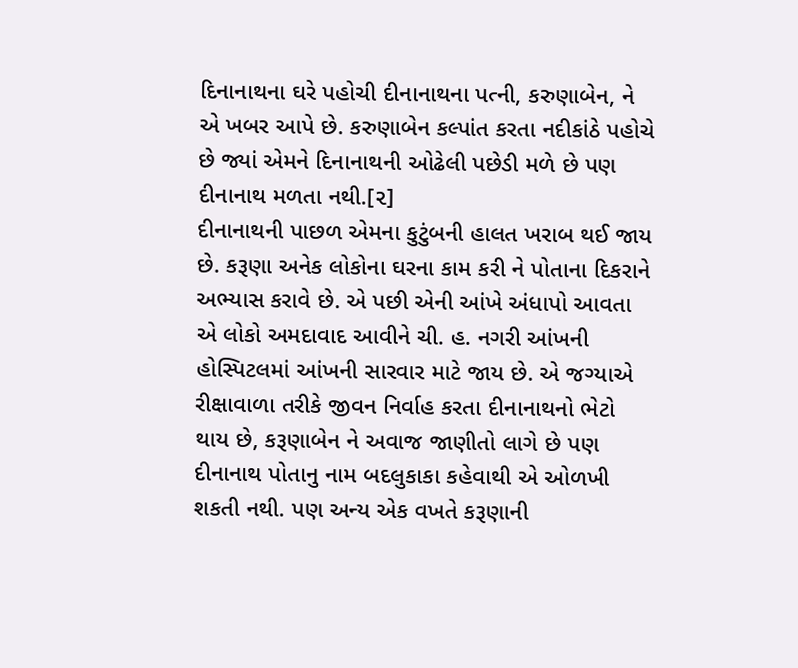દિનાનાથના ઘરે પહોચી દીનાનાથના પત્ની, કરુણાબેન, ને એ ખબર આપે છે. કરુણાબેન કલ્પાંત કરતા નદીકાંઠે પહોચે છે જ્યાં એમને દિનાનાથની ઓઢેલી પછેડી મળે છે પણ દીનાનાથ મળતા નથી.[૨]
દીનાનાથની પાછળ એમના કુટુંબની હાલત ખરાબ થઈ જાય છે. કરૂણા અનેક લોકોના ઘરના કામ કરી ને પોતાના દિકરાને અભ્યાસ કરાવે છે. એ પછી એની આંખે અંધાપો આવતા એ લોકો અમદાવાદ આવીને ચી. હ. નગરી આંખની હોસ્પિટલમાં આંખની સારવાર માટે જાય છે. એ જગ્યાએ રીક્ષાવાળા તરીકે જીવન નિર્વાહ કરતા દીનાનાથનો ભેટો થાય છે, કરૂણાબેન ને અવાજ જાણીતો લાગે છે પણ દીનાનાથ પોતાનુ નામ બદલુકાકા કહેવાથી એ ઓળખી શકતી નથી. પણ અન્ય એક વખતે કરૂણાની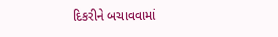દિકરીને બચાવવામાં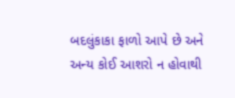બદલુંકાકા ફાળો આપે છે અને અન્ય કોઈ આશરો ન હોવાથી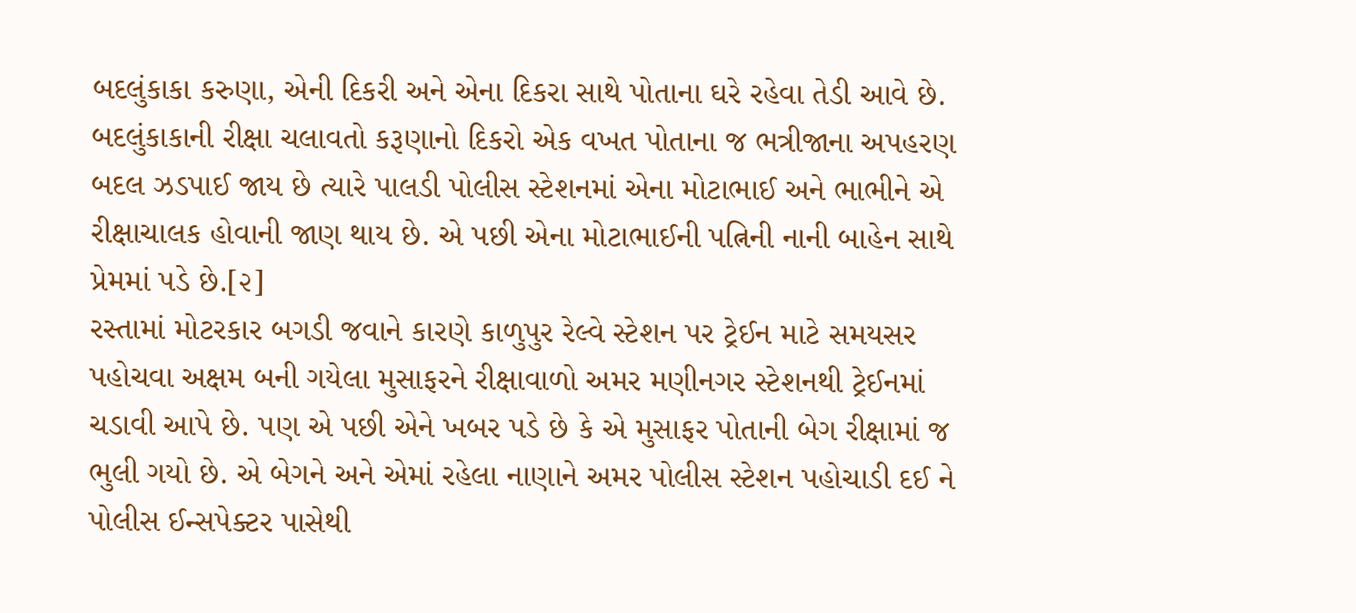બદલુંકાકા કરુણા, એની દિકરી અને એના દિકરા સાથે પોતાના ઘરે રહેવા તેડી આવે છે. બદલુંકાકાની રીક્ષા ચલાવતો કરૂણાનો દિકરો એક વખત પોતાના જ ભત્રીજાના અપહરણ બદલ ઝડપાઈ જાય છે ત્યારે પાલડી પોલીસ સ્ટેશનમાં એના મોટાભાઈ અને ભાભીને એ રીક્ષાચાલક હોવાની જાણ થાય છે. એ પછી એના મોટાભાઈની પત્નિની નાની બાહેન સાથે પ્રેમમાં પડે છે.[૨]
રસ્તામાં મોટરકાર બગડી જવાને કારણે કાળુપુર રેલ્વે સ્ટેશન પર ટ્રેઈન માટે સમયસર પહોચવા અક્ષમ બની ગયેલા મુસાફરને રીક્ષાવાળો અમર મણીનગર સ્ટેશનથી ટ્રેઈનમાં ચડાવી આપે છે. પણ એ પછી એને ખબર પડે છે કે એ મુસાફર પોતાની બેગ રીક્ષામાં જ ભુલી ગયો છે. એ બેગને અને એમાં રહેલા નાણાને અમર પોલીસ સ્ટેશન પહોચાડી દઈ ને પોલીસ ઈન્સપેક્ટર પાસેથી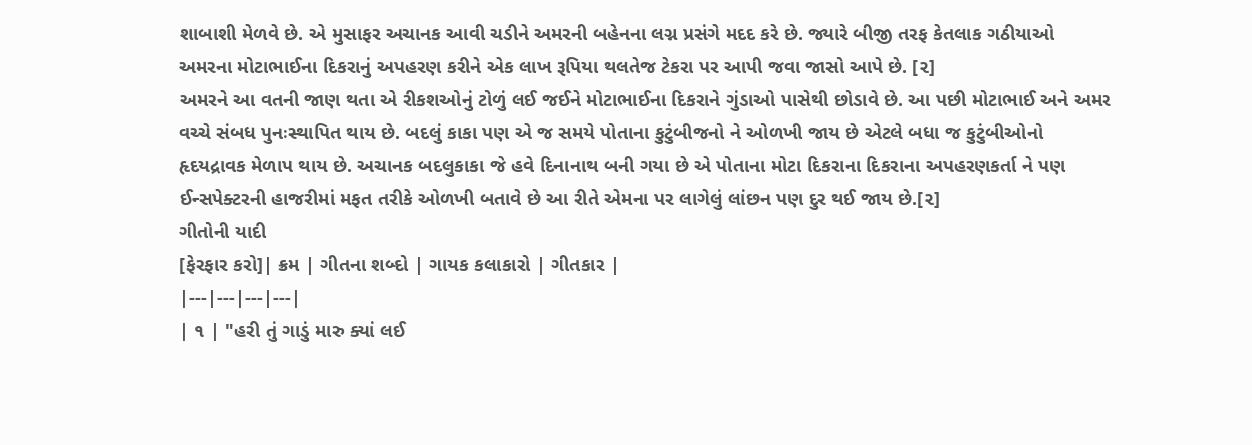શાબાશી મેળવે છે. એ મુસાફર અચાનક આવી ચડીને અમરની બહેનના લગ્ન પ્રસંગે મદદ કરે છે. જ્યારે બીજી તરફ કેતલાક ગઠીયાઓ અમરના મોટાભાઈના દિકરાનું અપહરણ કરીને એક લાખ રૂપિયા થલતેજ ટેકરા પર આપી જવા જાસો આપે છે. [૨]
અમરને આ વતની જાણ થતા એ રીકશઓનું ટોળું લઈ જઈને મોટાભાઈના દિકરાને ગુંડાઓ પાસેથી છોડાવે છે. આ પછી મોટાભાઈ અને અમર વચ્ચે સંબધ પુનઃસ્થાપિત થાય છે. બદલું કાકા પણ એ જ સમયે પોતાના કુટુંબીજનો ને ઓળખી જાય છે એટલે બધા જ કુટુંબીઓનો હૃદયદ્રાવક મેળાપ થાય છે. અચાનક બદલુકાકા જે હવે દિનાનાથ બની ગયા છે એ પોતાના મોટા દિકરાના દિકરાના અપહરણકર્તા ને પણ ઈન્સપેક્ટરની હાજરીમાં મફત તરીકે ઓળખી બતાવે છે આ રીતે એમના પર લાગેલું લાંછન પણ દુર થઈ જાય છે.[૨]
ગીતોની યાદી
[ફેરફાર કરો]| ક્રમ | ગીતના શબ્દો | ગાયક કલાકારો | ગીતકાર |
|---|---|---|---|
| ૧ | "હરી તું ગાડું મારુ ક્યાં લઈ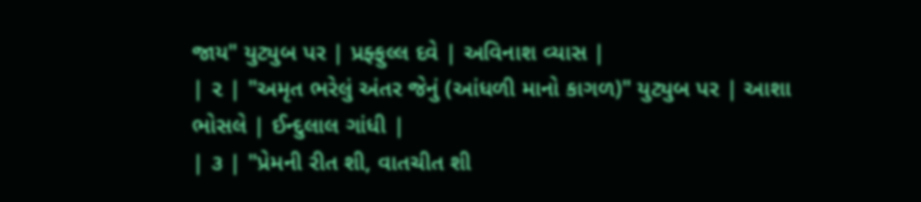જાય" યુટ્યુબ પર | પ્રફ્ફુલ્લ દવે | અવિનાશ વ્યાસ |
| ૨ | "અમૃત ભરેલું અંતર જેનું (આંધળી માનો કાગળ)" યુટ્યુબ પર | આશા ભોસલે | ઈન્દુલાલ ગાંધી |
| ૩ | "પ્રેમની રીત શી, વાતચીત શી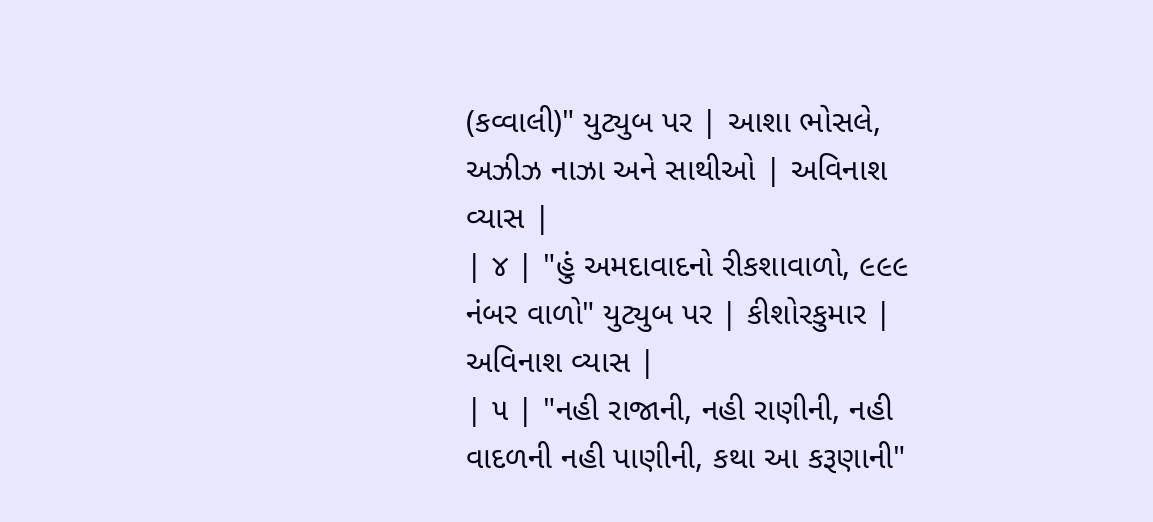(કવ્વાલી)" યુટ્યુબ પર | આશા ભોસલે, અઝીઝ નાઝા અને સાથીઓ | અવિનાશ વ્યાસ |
| ૪ | "હું અમદાવાદનો રીકશાવાળો, ૯૯૯ નંબર વાળો" યુટ્યુબ પર | કીશોરકુમાર | અવિનાશ વ્યાસ |
| ૫ | "નહી રાજાની, નહી રાણીની, નહી વાદળની નહી પાણીની, કથા આ કરૂણાની"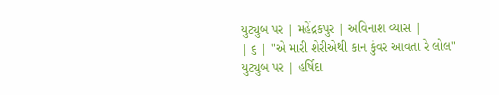યુટ્યુબ પર | મહેંદ્રકપુર | અવિનાશ વ્યાસ |
| ૬ | "એ મારી શેરીએથી કાન કુંવર આવતા રે લોલ" યુટ્યુબ પર | હર્ષિદા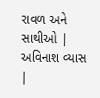રાવળ અને સાથીઓ | અવિનાશ વ્યાસ |